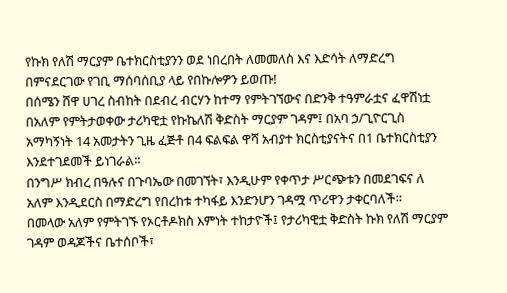የኩክ የለሽ ማርያም ቤተክርስቲያንን ወደ ነበረበት ለመመለስ እና እድሳት ለማድረግ በምናደርገው የገቢ ማሰባሰቢያ ላይ የበኩሎዎን ይወጡ!
በሰሜን ሸዋ ሀገረ ስብከት በደብረ ብርሃን ከተማ የምትገኘውና በድንቅ ተዓምራቷና ፈዋሽነቷ በአለም የምትታወቀው ታሪካዊቷ የኩኬለሽ ቅድስት ማርያም ገዳም፤ በአባ ኃ/ጊዮርጊስ አማካኝነት 14 አመታትን ጊዜ ፈጅቶ በ4 ፍልፍል ዋሻ አብያተ ክርስቲያናትና በ1 ቤተክርስቲያን እንደተገደመች ይነገራል።
በንግሥ ክብረ በዓሉና በጉባኤው በመገኘት፣ እንዲሁም የቀጥታ ሥርጭቱን በመደገፍና ለ አለም እንዲደርስ በማድረግ የበረከቱ ተካፋይ እንድንሆን ገዳሟ ጥሪዋን ታቀርባለች።
በመላው አለም የምትገኙ የኦርቶዶክስ እምነት ተከታዮች፤ የታሪካዊቷ ቅድስት ኩክ የለሽ ማርያም ገዳም ወዳጆችና ቤተሰቦች፣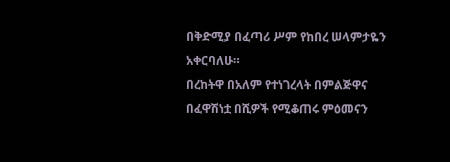በቅድሚያ በፈጣሪ ሥም የከበረ ሠላምታዬን አቀርባለሁ።
በረከትዋ በአለም የተነገረላት በምልጅዋና በፈዋሽነቷ በሺዎች የሚቆጠሩ ምዕመናን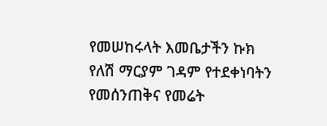የመሠከሩላት እመቤታችን ኩክ የለሽ ማርያም ገዳም የተደቀነባትን የመሰንጠቅና የመሬት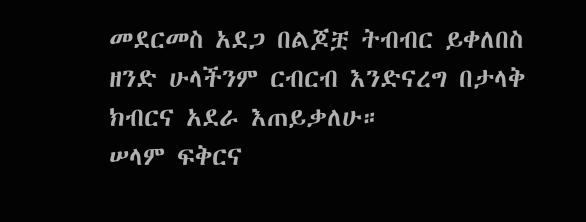መደርመስ አደጋ በልጆቿ ትብብር ይቀለበስ ዘንድ ሁላችንም ርብርብ እንድናረግ በታላቅ ክብርና አደራ እጠይቃለሁ።
ሠላም ፍቅርና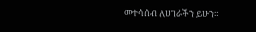መተሳሰብ ለሀገራችን ይሁን።